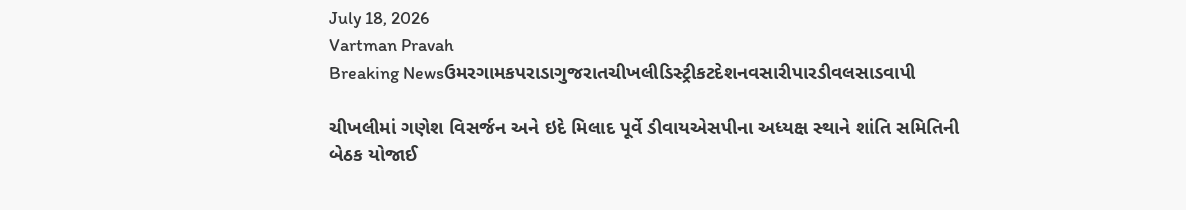July 18, 2026
Vartman Pravah
Breaking Newsઉમરગામકપરાડાગુજરાતચીખલીડિસ્ટ્રીકટદેશનવસારીપારડીવલસાડવાપી

ચીખલીમાં ગણેશ વિસર્જન અને ઇદે મિલાદ પૂર્વે ડીવાયએસપીના અધ્‍યક્ષ સ્‍થાને શાંતિ સમિતિની બેઠક યોજાઈ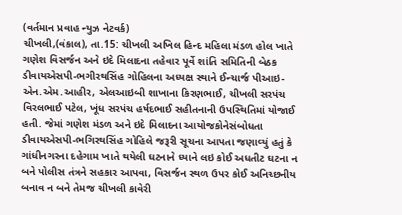(વર્તમાન પ્રવાહ ન્‍યુઝ નેટવર્ક)
ચીખલી,(વંકાલ), તા.15: ચીખલી અખિલ હિન્‍દ મહિલા મંડળ હોલ ખાતે ગણેશ વિસર્જન અને ઇદે મિલાદના તહેવાર પૂર્વે શાંતિ સમિતિની બેઠક ડીવાયએસપી-ભગીરથસિંહ ગોહિલના અધ્‍યક્ષ સ્‍થાને ઈન્‍ચાર્જ પીઆઇ-એન.એમ.આહીર, એલઆઇબી શાખાના કિરણભાઈ, ચીખલી સરપંચ વિરલભાઈ પટેલ, ખૂંધ સરપંચ હર્ષદભાઈ સહીતનાની ઉપસ્‍થિતિમાં યોજાઈ હતી. જેમાં ગણેશ મંડળ અને ઇદે મિલાદના આયોજકોનેસંબોધતા ડીવાયએસપી-ભગિરથસિંહ ગોહિલે જરૂરી સૂચના આપતા જણાવ્‍યું હતું કે ગાંધીનગરના દહેગામ ખાતે થયેલી ઘટનાને ધ્‍યાને લઇ કોઈ અધતીટ ઘટના ન બને પોલીસ તંત્રને સહકાર આપવા, વિસર્જન સ્‍થળ ઉપર કોઈ અનિચ્‍છનીય બનાવ ન બને તેમજ ચીખલી કાવેરી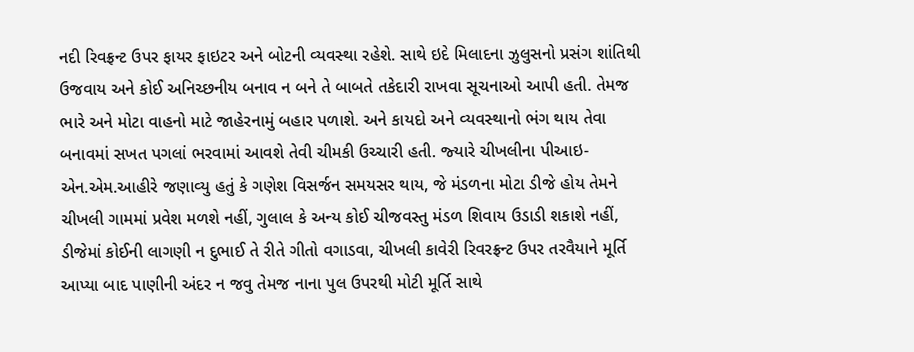નદી રિવફ્રન્‍ટ ઉપર ફાયર ફાઇટર અને બોટની વ્‍યવસ્‍થા રહેશે. સાથે ઇદે મિલાદના ઝુલુસનો પ્રસંગ શાંતિથી ઉજવાય અને કોઈ અનિચ્‍છનીય બનાવ ન બને તે બાબતે તકેદારી રાખવા સૂચનાઓ આપી હતી. તેમજ ભારે અને મોટા વાહનો માટે જાહેરનામું બહાર પળાશે. અને કાયદો અને વ્‍યવસ્‍થાનો ભંગ થાય તેવા બનાવમાં સખત પગલાં ભરવામાં આવશે તેવી ચીમકી ઉચ્‍ચારી હતી. જ્‍યારે ચીખલીના પીઆઇ-એન.એમ.આહીરે જણાવ્‍યુ હતું કે ગણેશ વિસર્જન સમયસર થાય, જે મંડળના મોટા ડીજે હોય તેમને ચીખલી ગામમાં પ્રવેશ મળશે નહીં, ગુલાલ કે અન્‍ય કોઈ ચીજવસ્‍તુ મંડળ શિવાય ઉડાડી શકાશે નહીં, ડીજેમાં કોઈની લાગણી ન દુભાઈ તે રીતે ગીતો વગાડવા, ચીખલી કાવેરી રિવરફ્રન્‍ટ ઉપર તરવૈયાને મૂર્તિ આપ્‍યા બાદ પાણીની અંદર ન જવુ તેમજ નાના પુલ ઉપરથી મોટી મૂર્તિ સાથે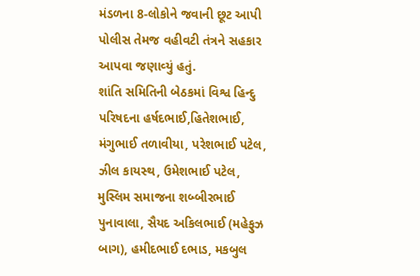મંડળના 8-લોકોને જવાની છૂટ આપી પોલીસ તેમજ વહીવટી તંત્રને સહકાર આપવા જણાવ્‍યું હતું.
શાંતિ સમિતિની બેઠકમાં વિશ્વ હિન્‍દુ પરિષદના હર્ષદભાઈ,હિતેશભાઈ, મંગુભાઈ તળાવીયા, પરેશભાઈ પટેલ, ઝીલ કાયસ્‍થ, ઉમેશભાઈ પટેલ, મુસ્‍લિમ સમાજના શબ્‍બીરભાઈ પુનાવાલા, સૈયદ અકિલભાઈ (મહેફુઝ બાગ), હમીદભાઈ દભાડ, મકબુલ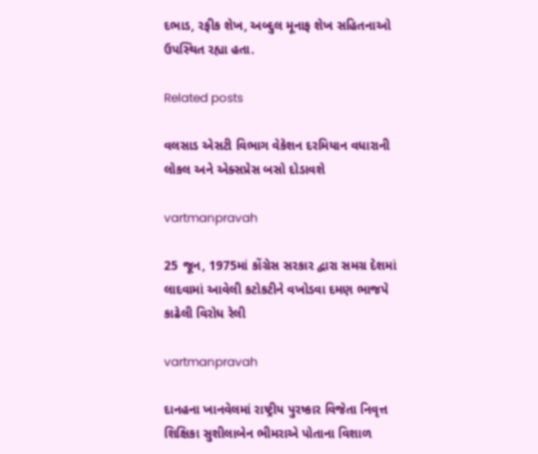દભાડ, રફીક શેખ, અબ્‍દુલ મૂનાફ શેખ સહિતનાઓ ઉપસ્‍થિત રહ્યા હતા.

Related posts

વલસાડ એસટી વિભાગ વેકેશન દરમિયાન વધારાની લોકલ અને એક્‍સપ્રેસ બસો દોડાવશે

vartmanpravah

25 જૂન, 1975માં કોંગ્રેસ સરકાર દ્વારા સમગ્ર દેશમાં લાદવામાં આવેલી કટોકટીને વખોડવા દમણ ભાજપે કાઢેલી વિરોધ રેલી

vartmanpravah

દાનહના ખાનવેલમાં રાષ્‍ટ્રીય પુરષ્‍કાર વિજેતા નિવૃત્ત શિક્ષિકા સુશીલાબેન ભીમરાએ પોતાના વિશાળ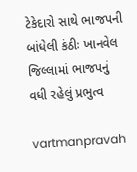ટેકેદારો સાથે ભાજપની બાંધેલી કંઠીઃ ખાનવેલ જિલ્લામાં ભાજપનું વધી રહેલું પ્રભુત્‍વ

vartmanpravah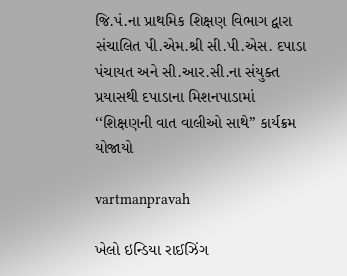જિ.પં.ના પ્રાથમિક શિક્ષણ વિભાગ દ્વારા સંચાલિત પી.એમ.શ્રી સી.પી.એસ. દપાડા પંચાયત અને સી.આર.સી.ના સંયુક્‍ત પ્રયાસથી દપાડાના મિશનપાડામાં ‘‘શિક્ષણની વાત વાલીઓ સાથે” કાર્યક્રમ યોજાયો

vartmanpravah

ખેલો ઇન્‍ડિયા રાઈઝિંગ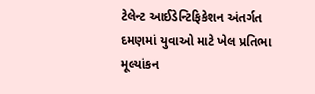ટેલેન્‍ટ આઈડેન્‍ટિફિકેશન અંતર્ગત દમણમાં યુવાઓ માટે ખેલ પ્રતિભા મૂલ્‍યાંકન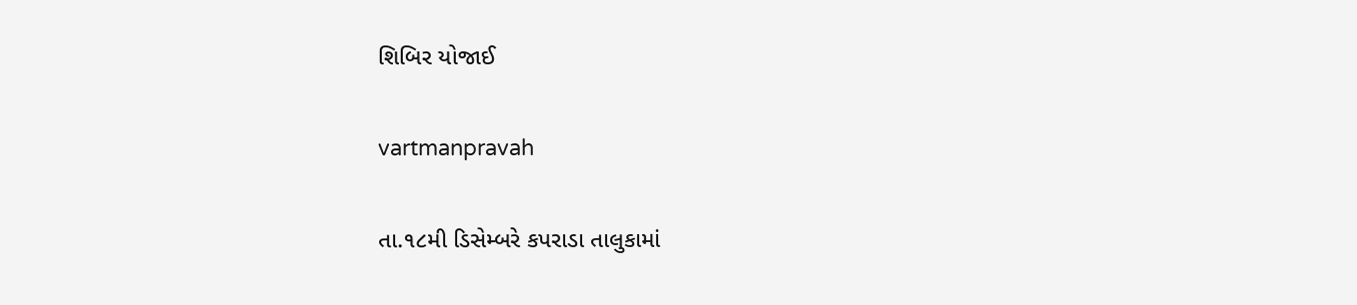શિબિર યોજાઈ

vartmanpravah

તા.૧૮મી ડિસેમ્‍બરે કપરાડા તાલુકામાં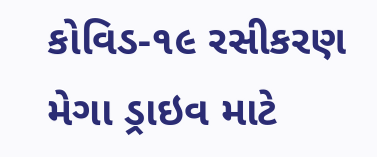કોવિડ-૧૯ રસીકરણ મેગા ડ્રાઇવ માટે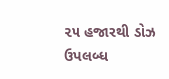૨૫ હજારથી ડોઝ ઉપલબ્‍ધ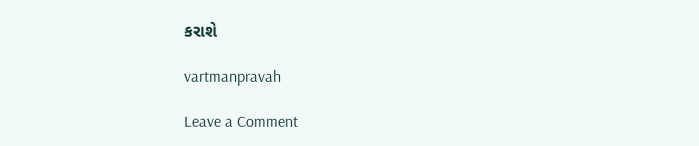કરાશે

vartmanpravah

Leave a Comment